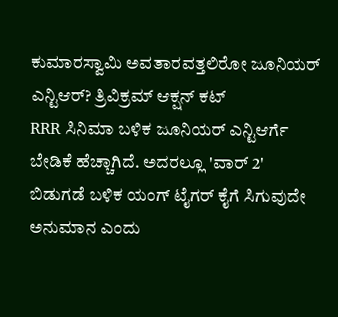ಕುಮಾರಸ್ವಾಮಿ ಅವತಾರವತ್ತಲಿರೋ ಜೂನಿಯರ್ ಎನ್ಟಿಆರ್? ತ್ರಿವಿಕ್ರಮ್ ಆಕ್ಷನ್ ಕಟ್
RRR ಸಿನಿಮಾ ಬಳಿಕ ಜೂನಿಯರ್ ಎನ್ಟಿಆರ್ಗೆ ಬೇಡಿಕೆ ಹೆಚ್ಚಾಗಿದೆ. ಅದರಲ್ಲೂ 'ವಾರ್ 2' ಬಿಡುಗಡೆ ಬಳಿಕ ಯಂಗ್ ಟೈಗರ್ ಕೈಗೆ ಸಿಗುವುದೇ ಅನುಮಾನ ಎಂದು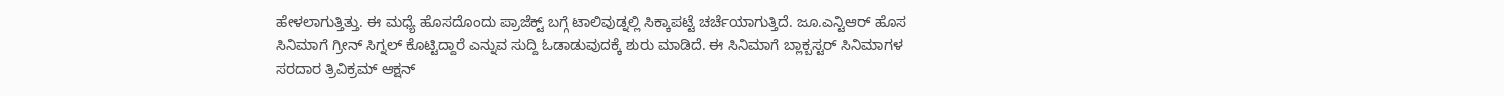ಹೇಳಲಾಗುತ್ತಿತ್ತು. ಈ ಮಧ್ಯೆ ಹೊಸದೊಂದು ಪ್ರಾಜೆಕ್ಟ್ ಬಗ್ಗೆ ಟಾಲಿವುಡ್ನಲ್ಲಿ ಸಿಕ್ಕಾಪಟ್ಟೆ ಚರ್ಚೆಯಾಗುತ್ತಿದೆ. ಜೂ.ಎನ್ಟಿಆರ್ ಹೊಸ ಸಿನಿಮಾಗೆ ಗ್ರೀನ್ ಸಿಗ್ನಲ್ ಕೊಟ್ಟಿದ್ದಾರೆ ಎನ್ನುವ ಸುದ್ದಿ ಓಡಾಡುವುದಕ್ಕೆ ಶುರು ಮಾಡಿದೆ. ಈ ಸಿನಿಮಾಗೆ ಬ್ಲಾಕ್ಬಸ್ಟರ್ ಸಿನಿಮಾಗಳ ಸರದಾರ ತ್ರಿವಿಕ್ರಮ್ ಆಕ್ಷನ್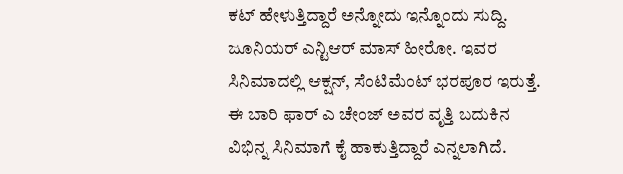ಕಟ್ ಹೇಳುತ್ತಿದ್ದಾರೆ ಅನ್ನೋದು ಇನ್ನೊಂದು ಸುದ್ದಿ.
ಜೂನಿಯರ್ ಎನ್ಟಿಆರ್ ಮಾಸ್ ಹೀರೋ. ಇವರ ಸಿನಿಮಾದಲ್ಲಿ ಆಕ್ಷನ್, ಸೆಂಟಿಮೆಂಟ್ ಭರಪೂರ ಇರುತ್ತೆ. ಈ ಬಾರಿ ಫಾರ್ ಎ ಚೇಂಜ್ ಅವರ ವೃತ್ತಿ ಬದುಕಿನ ವಿಭಿನ್ನ ಸಿನಿಮಾಗೆ ಕೈ ಹಾಕುತ್ತಿದ್ದಾರೆ ಎನ್ನಲಾಗಿದೆ.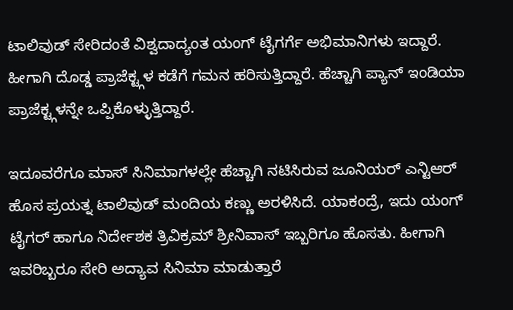ಟಾಲಿವುಡ್ ಸೇರಿದಂತೆ ವಿಶ್ವದಾದ್ಯಂತ ಯಂಗ್ ಟೈಗರ್ಗೆ ಅಭಿಮಾನಿಗಳು ಇದ್ದಾರೆ. ಹೀಗಾಗಿ ದೊಡ್ಡ ಪ್ರಾಜೆಕ್ಟ್ಗಳ ಕಡೆಗೆ ಗಮನ ಹರಿಸುತ್ತಿದ್ದಾರೆ. ಹೆಚ್ಚಾಗಿ ಪ್ಯಾನ್ ಇಂಡಿಯಾ ಪ್ರಾಜೆಕ್ಟ್ಗಳನ್ನೇ ಒಪ್ಪಿಕೊಳ್ಳುತ್ತಿದ್ದಾರೆ.

ಇದೂವರೆಗೂ ಮಾಸ್ ಸಿನಿಮಾಗಳಲ್ಲೇ ಹೆಚ್ಚಾಗಿ ನಟಿಸಿರುವ ಜೂನಿಯರ್ ಎನ್ಟಿಆರ್ ಹೊಸ ಪ್ರಯತ್ನ ಟಾಲಿವುಡ್ ಮಂದಿಯ ಕಣ್ಣು ಅರಳಿಸಿದೆ. ಯಾಕಂದ್ರೆ, ಇದು ಯಂಗ್ ಟೈಗರ್ ಹಾಗೂ ನಿರ್ದೇಶಕ ತ್ರಿವಿಕ್ರಮ್ ಶ್ರೀನಿವಾಸ್ ಇಬ್ಬರಿಗೂ ಹೊಸತು. ಹೀಗಾಗಿ ಇವರಿಬ್ಬರೂ ಸೇರಿ ಅದ್ಯಾವ ಸಿನಿಮಾ ಮಾಡುತ್ತಾರೆ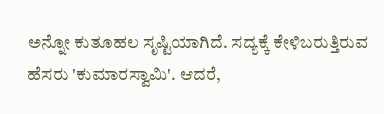ಅನ್ನೋ ಕುತೂಹಲ ಸೃಷ್ಟಿಯಾಗಿದೆ. ಸದ್ಯಕ್ಕೆ ಕೇಳಿಬರುತ್ತಿರುವ ಹೆಸರು 'ಕುಮಾರಸ್ವಾಮಿ'. ಆದರೆ,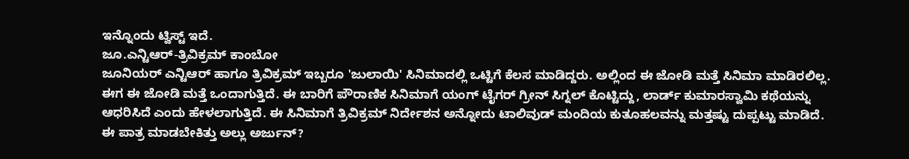ಇನ್ನೊಂದು ಟ್ವಿಸ್ಟ್ ಇದೆ.
ಜೂ.ಎನ್ಟಿಆರ್-ತ್ರಿವಿಕ್ರಮ್ ಕಾಂಬೋ
ಜೂನಿಯರ್ ಎನ್ಟಿಆರ್ ಹಾಗೂ ತ್ರಿವಿಕ್ರಮ್ ಇಬ್ಬರೂ 'ಜುಲಾಯಿ' ಸಿನಿಮಾದಲ್ಲಿ ಒಟ್ಟಿಗೆ ಕೆಲಸ ಮಾಡಿದ್ದರು. ಅಲ್ಲಿಂದ ಈ ಜೋಡಿ ಮತ್ತೆ ಸಿನಿಮಾ ಮಾಡಿರಲಿಲ್ಲ. ಈಗ ಈ ಜೋಡಿ ಮತ್ತೆ ಒಂದಾಗುತ್ತಿದೆ. ಈ ಬಾರಿಗೆ ಪೌರಾಣಿಕ ಸಿನಿಮಾಗೆ ಯಂಗ್ ಟೈಗರ್ ಗ್ರೀನ್ ಸಿಗ್ನಲ್ ಕೊಟ್ಟಿದ್ದು, ಲಾರ್ಡ್ ಕುಮಾರಸ್ವಾಮಿ ಕಥೆಯನ್ನು ಆಧರಿಸಿದೆ ಎಂದು ಹೇಳಲಾಗುತ್ತಿದೆ. ಈ ಸಿನಿಮಾಗೆ ತ್ರಿವಿಕ್ರಮ್ ನಿರ್ದೇಶನ ಅನ್ನೋದು ಟಾಲಿವುಡ್ ಮಂದಿಯ ಕುತೂಹಲವನ್ನು ಮತ್ತಷ್ಟು ದುಪ್ಪಟ್ಟು ಮಾಡಿದೆ.
ಈ ಪಾತ್ರ ಮಾಡಬೇಕಿತ್ತು ಅಲ್ಲು ಅರ್ಜುನ್?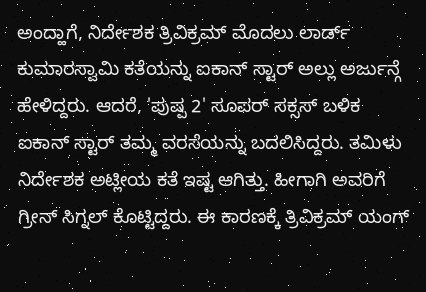ಅಂದ್ಹಾಗೆ, ನಿರ್ದೇಶಕ ತ್ರಿವಿಕ್ರಮ್ ಮೊದಲು ಲಾರ್ಡ್ ಕುಮಾರಸ್ವಾಮಿ ಕತೆಯನ್ನು ಐಕಾನ್ ಸ್ಟಾರ್ ಅಲ್ಲು ಅರ್ಜುನ್ಗೆ ಹೇಳಿದ್ದರು. ಆದರೆ, 'ಪುಷ್ಪ 2' ಸೂಪರ್ ಸಕ್ಸಸ್ ಬಳಿಕ ಐಕಾನ್ ಸ್ಟಾರ್ ತಮ್ಮ ವರಸೆಯನ್ನು ಬದಲಿಸಿದ್ದರು. ತಮಿಳು ನಿರ್ದೇಶಕ ಅಟ್ಲೀಯ ಕತೆ ಇಷ್ಟ ಆಗಿತ್ತು. ಹೀಗಾಗಿ ಅವರಿಗೆ ಗ್ರೀನ್ ಸಿಗ್ನಲ್ ಕೊಟ್ಟಿದ್ದರು. ಈ ಕಾರಣಕ್ಕೆ ತ್ರಿವಿಕ್ರಮ್ ಯಂಗ್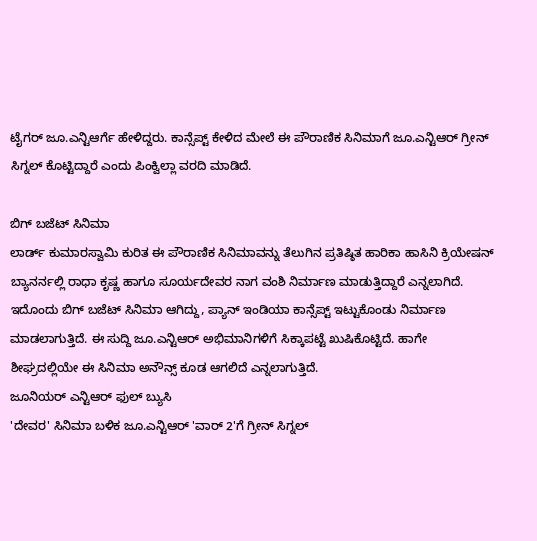ಟೈಗರ್ ಜೂ.ಎನ್ಟಿಆರ್ಗೆ ಹೇಳಿದ್ದರು. ಕಾನ್ಸೆಪ್ಟ್ ಕೇಳಿದ ಮೇಲೆ ಈ ಪೌರಾಣಿಕ ಸಿನಿಮಾಗೆ ಜೂ.ಎನ್ಟಿಆರ್ ಗ್ರೀನ್ ಸಿಗ್ನಲ್ ಕೊಟ್ಟಿದ್ದಾರೆ ಎಂದು ಪಿಂಕ್ವಿಲ್ಲಾ ವರದಿ ಮಾಡಿದೆ.

ಬಿಗ್ ಬಜೆಟ್ ಸಿನಿಮಾ
ಲಾರ್ಡ್ ಕುಮಾರಸ್ವಾಮಿ ಕುರಿತ ಈ ಪೌರಾಣಿಕ ಸಿನಿಮಾವನ್ನು ತೆಲುಗಿನ ಪ್ರತಿಷ್ಠಿತ ಹಾರಿಕಾ ಹಾಸಿನಿ ಕ್ರಿಯೇಷನ್ ಬ್ಯಾನರ್ನಲ್ಲಿ ರಾಧಾ ಕೃಷ್ಣ ಹಾಗೂ ಸೂರ್ಯದೇವರ ನಾಗ ವಂಶಿ ನಿರ್ಮಾಣ ಮಾಡುತ್ತಿದ್ದಾರೆ ಎನ್ನಲಾಗಿದೆ. ಇದೊಂದು ಬಿಗ್ ಬಜೆಟ್ ಸಿನಿಮಾ ಆಗಿದ್ದು, ಪ್ಯಾನ್ ಇಂಡಿಯಾ ಕಾನ್ಸೆಪ್ಟ್ ಇಟ್ಟುಕೊಂಡು ನಿರ್ಮಾಣ ಮಾಡಲಾಗುತ್ತಿದೆ. ಈ ಸುದ್ದಿ ಜೂ.ಎನ್ಟಿಆರ್ ಅಭಿಮಾನಿಗಳಿಗೆ ಸಿಕ್ಕಾಪಟ್ಟೆ ಖುಷಿಕೊಟ್ಟಿದೆ. ಹಾಗೇ ಶೀಘ್ರದಲ್ಲಿಯೇ ಈ ಸಿನಿಮಾ ಅನೌನ್ಸ್ ಕೂಡ ಆಗಲಿದೆ ಎನ್ನಲಾಗುತ್ತಿದೆ.
ಜೂನಿಯರ್ ಎನ್ಟಿಆರ್ ಫುಲ್ ಬ್ಯುಸಿ
'ದೇವರ' ಸಿನಿಮಾ ಬಳಿಕ ಜೂ.ಎನ್ಟಿಆರ್ 'ವಾರ್ 2'ಗೆ ಗ್ರೀನ್ ಸಿಗ್ನಲ್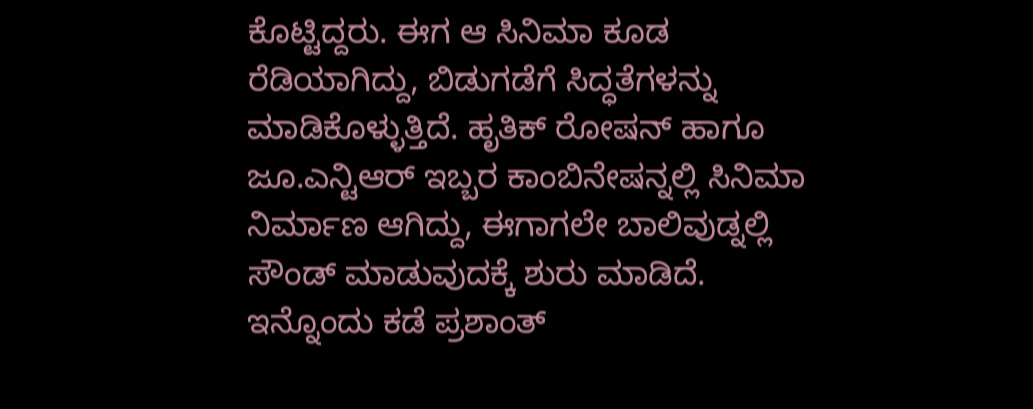ಕೊಟ್ಟಿದ್ದರು. ಈಗ ಆ ಸಿನಿಮಾ ಕೂಡ ರೆಡಿಯಾಗಿದ್ದು, ಬಿಡುಗಡೆಗೆ ಸಿದ್ಧತೆಗಳನ್ನು ಮಾಡಿಕೊಳ್ಳುತ್ತಿದೆ. ಹೃತಿಕ್ ರೋಷನ್ ಹಾಗೂ ಜೂ.ಎನ್ಟಿಆರ್ ಇಬ್ಬರ ಕಾಂಬಿನೇಷನ್ನಲ್ಲಿ ಸಿನಿಮಾ ನಿರ್ಮಾಣ ಆಗಿದ್ದು, ಈಗಾಗಲೇ ಬಾಲಿವುಡ್ನಲ್ಲಿ ಸೌಂಡ್ ಮಾಡುವುದಕ್ಕೆ ಶುರು ಮಾಡಿದೆ. ಇನ್ನೊಂದು ಕಡೆ ಪ್ರಶಾಂತ್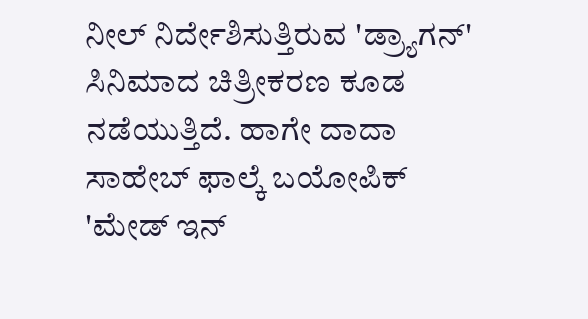ನೀಲ್ ನಿರ್ದೇಶಿಸುತ್ತಿರುವ 'ಡ್ರ್ಯಾಗನ್' ಸಿನಿಮಾದ ಚಿತ್ರೀಕರಣ ಕೂಡ ನಡೆಯುತ್ತಿದೆ. ಹಾಗೇ ದಾದಾ ಸಾಹೇಬ್ ಫಾಲ್ಕೆ ಬಯೋಪಿಕ್ 'ಮೇಡ್ ಇನ್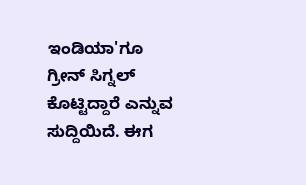ಇಂಡಿಯಾ'ಗೂ ಗ್ರೀನ್ ಸಿಗ್ನಲ್ ಕೊಟ್ಟಿದ್ದಾರೆ ಎನ್ನುವ ಸುದ್ದಿಯಿದೆ. ಈಗ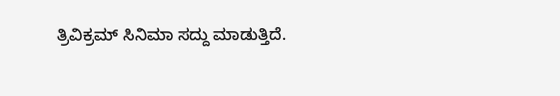ತ್ರಿವಿಕ್ರಮ್ ಸಿನಿಮಾ ಸದ್ದು ಮಾಡುತ್ತಿದೆ.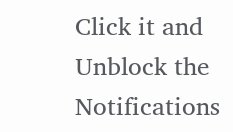Click it and Unblock the Notifications